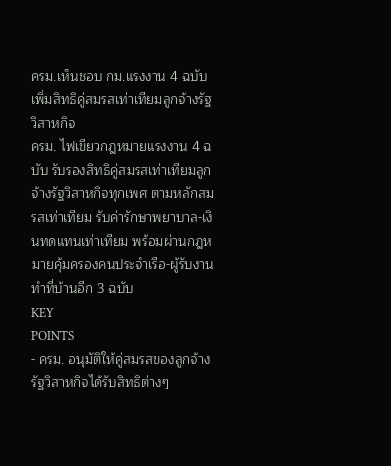ครม.เห็นชอบ กม.แรงงาน 4 ฉบับ เพิ่มสิทธิคู่สมรสเท่าเทียมลูกจ้างรัฐวิสาหกิจ
ครม. ไฟเขียวกฎหมายแรงงาน 4 ฉบับ รับรองสิทธิคู่สมรสเท่าเทียมลูกจ้างรัฐวิสาหกิจทุกเพศ ตามหลักสมรสเท่าเทียม รับค่ารักษาพยาบาล-เงินทดแทนเท่าเทียม พร้อมผ่านกฎหมายคุ้มครองคนประจำเรือ-ผู้รับงานทำที่บ้านอีก 3 ฉบับ
KEY
POINTS
- ครม. อนุมัติให้คู่สมรสของลูกจ้างรัฐวิสาหกิจได้รับสิทธิต่างๆ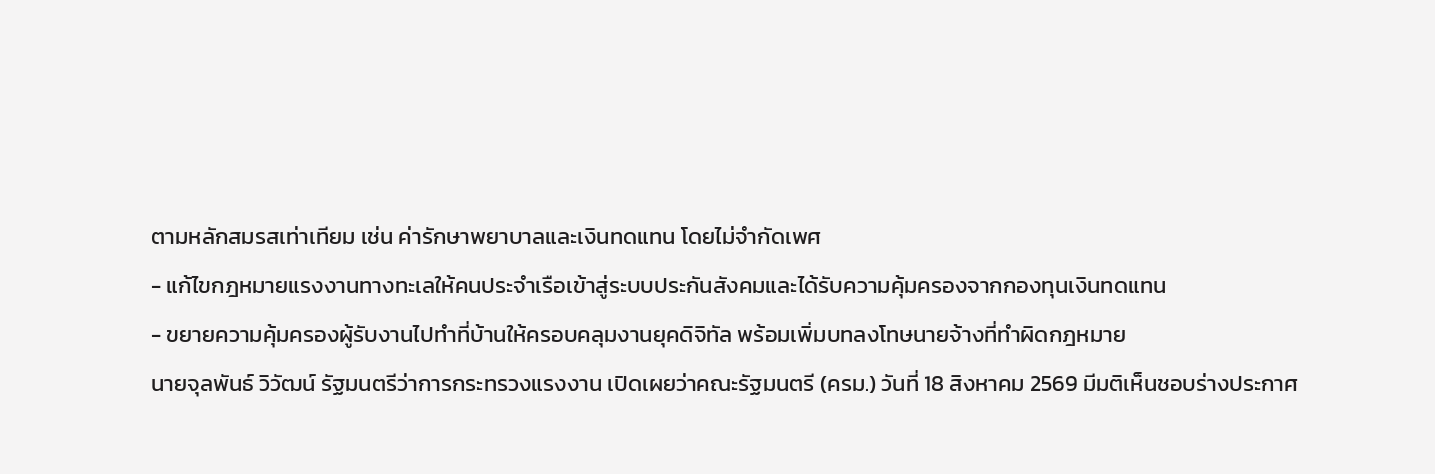ตามหลักสมรสเท่าเทียม เช่น ค่ารักษาพยาบาลและเงินทดแทน โดยไม่จำกัดเพศ
- แก้ไขกฎหมายแรงงานทางทะเลให้คนประจำเรือเข้าสู่ระบบประกันสังคมและได้รับความคุ้มครองจากกองทุนเงินทดแทน
- ขยายความคุ้มครองผู้รับงานไปทำที่บ้านให้ครอบคลุมงานยุคดิจิทัล พร้อมเพิ่มบทลงโทษนายจ้างที่ทำผิดกฎหมาย
นายจุลพันธ์ วิวัฒน์ รัฐมนตรีว่าการกระทรวงแรงงาน เปิดเผยว่าคณะรัฐมนตรี (ครม.) วันที่ 18 สิงหาคม 2569 มีมติเห็นชอบร่างประกาศ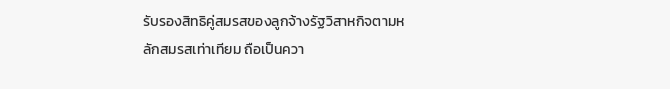รับรองสิทธิคู่สมรสของลูกจ้างรัฐวิสาหกิจตามหลักสมรสเท่าเทียม ถือเป็นควา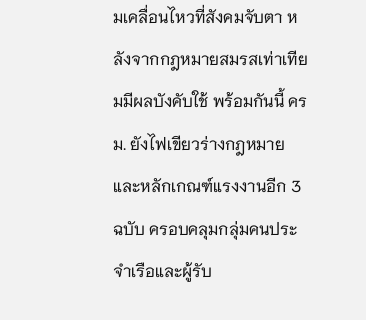มเคลื่อนไหวที่สังคมจับตา หลังจากกฎหมายสมรสเท่าเทียมมีผลบังคับใช้ พร้อมกันนี้ ครม. ยังไฟเขียวร่างกฎหมายและหลักเกณฑ์แรงงานอีก 3 ฉบับ ครอบคลุมกลุ่มคนประจำเรือและผู้รับ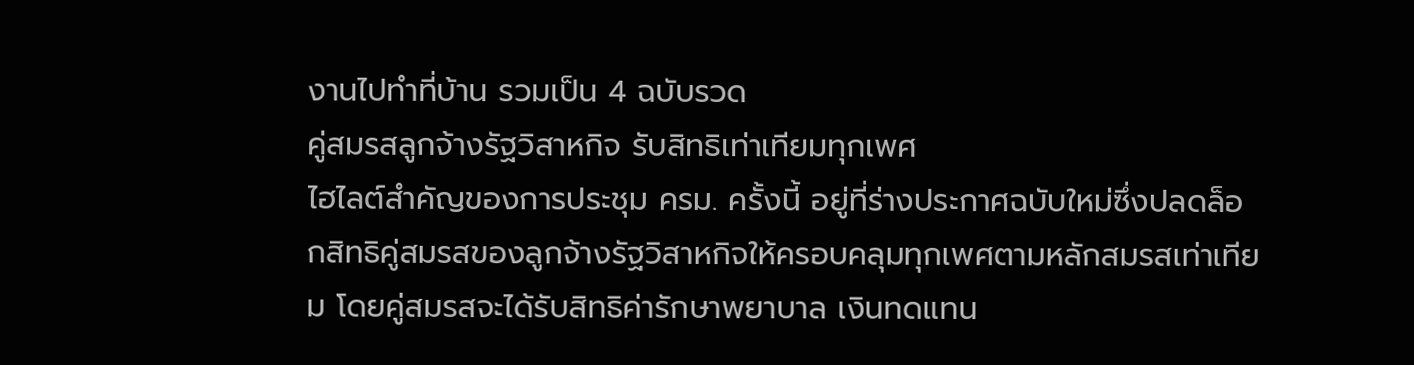งานไปทำที่บ้าน รวมเป็น 4 ฉบับรวด
คู่สมรสลูกจ้างรัฐวิสาหกิจ รับสิทธิเท่าเทียมทุกเพศ
ไฮไลต์สำคัญของการประชุม ครม. ครั้งนี้ อยู่ที่ร่างประกาศฉบับใหม่ซึ่งปลดล็อกสิทธิคู่สมรสของลูกจ้างรัฐวิสาหกิจให้ครอบคลุมทุกเพศตามหลักสมรสเท่าเทียม โดยคู่สมรสจะได้รับสิทธิค่ารักษาพยาบาล เงินทดแทน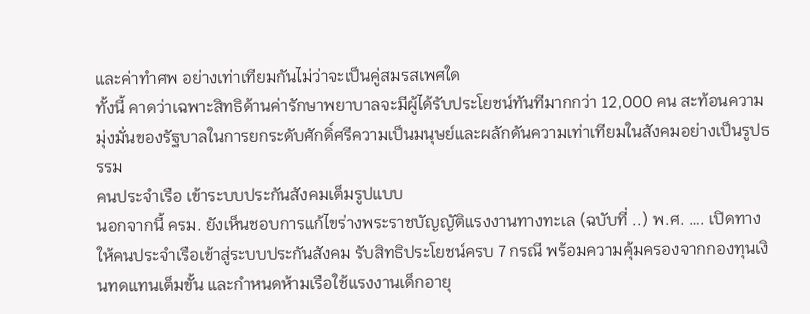และค่าทำศพ อย่างเท่าเทียมกันไม่ว่าจะเป็นคู่สมรสเพศใด
ทั้งนี้ คาดว่าเฉพาะสิทธิด้านค่ารักษาพยาบาลจะมีผู้ได้รับประโยชน์ทันทีมากกว่า 12,000 คน สะท้อนความมุ่งมั่นของรัฐบาลในการยกระดับศักดิ์ศรีความเป็นมนุษย์และผลักดันความเท่าเทียมในสังคมอย่างเป็นรูปธรรม
คนประจำเรือ เข้าระบบประกันสังคมเต็มรูปแบบ
นอกจากนี้ ครม. ยังเห็นชอบการแก้ไขร่างพระราชบัญญัติแรงงานทางทะเล (ฉบับที่ ..) พ.ศ. …. เปิดทางให้คนประจำเรือเข้าสู่ระบบประกันสังคม รับสิทธิประโยชน์ครบ 7 กรณี พร้อมความคุ้มครองจากกองทุนเงินทดแทนเต็มขั้น และกำหนดห้ามเรือใช้แรงงานเด็กอายุ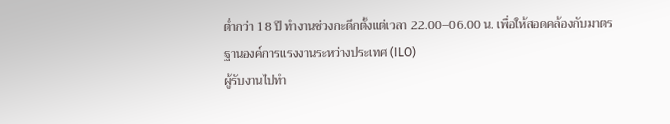ต่ำกว่า 18 ปี ทำงานช่วงกะดึกตั้งแต่เวลา 22.00–06.00 น. เพื่อให้สอดคล้องกับมาตรฐานองค์การแรงงานระหว่างประเทศ (ILO)
ผู้รับงานไปทำ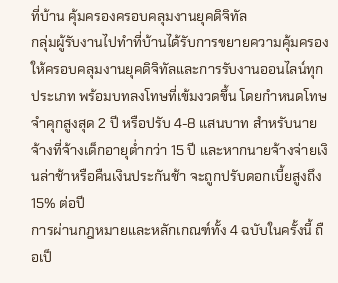ที่บ้าน คุ้มครองครอบคลุมงานยุคดิจิทัล
กลุ่มผู้รับงานไปทำที่บ้านได้รับการขยายความคุ้มครองให้ครอบคลุมงานยุคดิจิทัลและการรับงานออนไลน์ทุกประเภท พร้อมบทลงโทษที่เข้มงวดขึ้น โดยกำหนดโทษจำคุกสูงสุด 2 ปี หรือปรับ 4-8 แสนบาท สำหรับนายจ้างที่จ้างเด็กอายุต่ำกว่า 15 ปี และหากนายจ้างจ่ายเงินล่าช้าหรือคืนเงินประกันช้า จะถูกปรับดอกเบี้ยสูงถึง 15% ต่อปี
การผ่านกฎหมายและหลักเกณฑ์ทั้ง 4 ฉบับในครั้งนี้ ถือเป็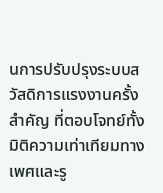นการปรับปรุงระบบสวัสดิการแรงงานครั้งสำคัญ ที่ตอบโจทย์ทั้งมิติความเท่าเทียมทางเพศและรู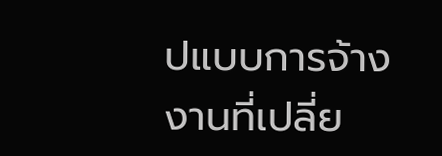ปแบบการจ้างงานที่เปลี่ย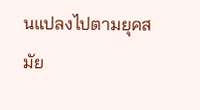นแปลงไปตามยุคสมัย